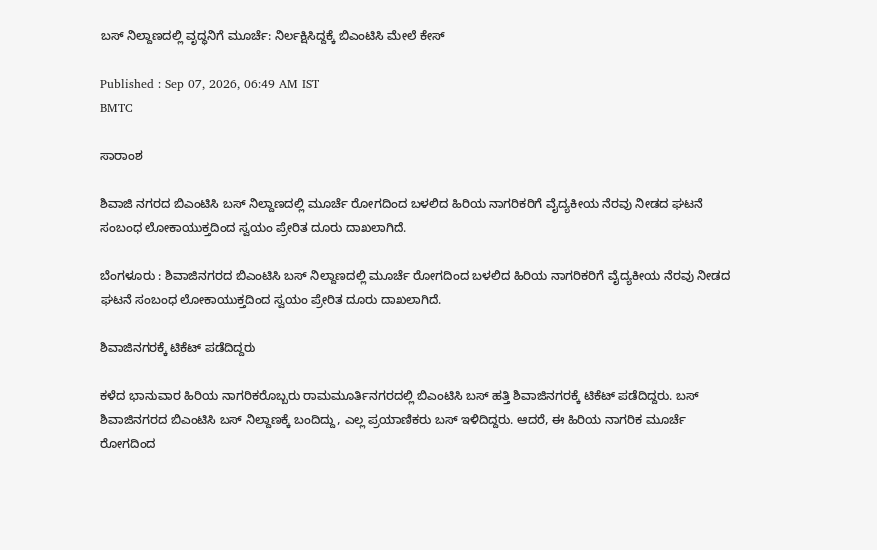ಬಸ್‌ ನಿಲ್ದಾಣದಲ್ಲಿ ವೃದ್ಧನಿಗೆ ಮೂರ್ಚೆ: ನಿರ್ಲಕ್ಷಿಸಿದ್ದಕ್ಕೆ ಬಿಎಂಟಿಸಿ ಮೇಲೆ ಕೇಸ್

Published : Sep 07, 2026, 06:49 AM IST
BMTC

ಸಾರಾಂಶ

ಶಿವಾಜಿ ನಗರದ ಬಿಎಂಟಿಸಿ ಬಸ್ ನಿಲ್ದಾಣದಲ್ಲಿ ಮೂರ್ಚೆ ರೋಗದಿಂದ ಬಳಲಿದ ಹಿರಿಯ ನಾಗರಿಕರಿಗೆ ವೈದ್ಯಕೀಯ ನೆರವು ನೀಡದ ಘಟನೆ ಸಂಬಂಧ ಲೋಕಾಯುಕ್ತದಿಂದ ಸ್ವಯಂ ಪ್ರೇರಿತ ದೂರು ದಾಖಲಾಗಿದೆ.

ಬೆಂಗಳೂರು : ಶಿವಾಜಿನಗರದ ಬಿಎಂಟಿಸಿ ಬಸ್ ನಿಲ್ದಾಣದಲ್ಲಿ ಮೂರ್ಚೆ ರೋಗದಿಂದ ಬಳಲಿದ ಹಿರಿಯ ನಾಗರಿಕರಿಗೆ ವೈದ್ಯಕೀಯ ನೆರವು ನೀಡದ ಘಟನೆ ಸಂಬಂಧ ಲೋಕಾಯುಕ್ತದಿಂದ ಸ್ವಯಂ ಪ್ರೇರಿತ ದೂರು ದಾಖಲಾಗಿದೆ.

ಶಿವಾಜಿನಗರಕ್ಕೆ ಟಿಕೆಟ್‌ ಪಡೆದಿದ್ದರು

ಕಳೆದ ಭಾನುವಾರ ಹಿರಿಯ ನಾಗರಿಕರೊಬ್ಬರು ರಾಮಮೂರ್ತಿನಗರದಲ್ಲಿ ಬಿಎಂಟಿಸಿ ಬಸ್‌ ಹತ್ತಿ ಶಿವಾಜಿನಗರಕ್ಕೆ ಟಿಕೆಟ್‌ ಪಡೆದಿದ್ದರು. ಬಸ್‌ ಶಿವಾಜಿನಗರದ ಬಿಎಂಟಿಸಿ ಬಸ್‌ ನಿಲ್ದಾಣಕ್ಕೆ ಬಂದಿದ್ದು, ಎಲ್ಲ ಪ್ರಯಾಣಿಕರು ಬಸ್‌ ಇಳಿದಿದ್ದರು. ಆದರೆ, ಈ ಹಿರಿಯ ನಾಗರಿಕ ಮೂರ್ಚೆ ರೋಗದಿಂದ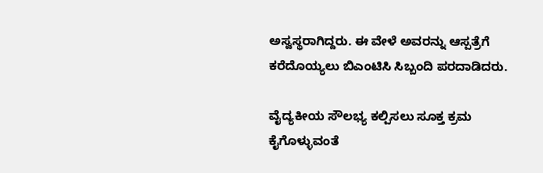ಅಸ್ವಸ್ಥರಾಗಿದ್ದರು. ಈ ವೇಳೆ ಅವರನ್ನು ಆಸ್ಪತ್ರೆಗೆ ಕರೆದೊಯ್ಯಲು ಬಿಎಂಟಿಸಿ ಸಿಬ್ಬಂದಿ ಪರದಾಡಿದರು.

ವೈದ್ಯಕೀಯ ಸೌಲಭ್ಯ ಕಲ್ಪಿಸಲು ಸೂಕ್ತ ಕ್ರಮ ಕೈಗೊಳ್ಳುವಂತೆ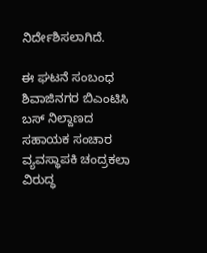ನಿರ್ದೇಶಿಸಲಾಗಿದೆ.

ಈ ಘಟನೆ ಸಂಬಂಧ ಶಿವಾಜಿನಗರ ಬಿಎಂಟಿಸಿ ಬಸ್‌ ನಿಲ್ದಾಣದ ಸಹಾಯಕ ಸಂಚಾರ ವ್ಯವಸ್ಥಾಪಕಿ ಚಂದ್ರಕಲಾ ವಿರುದ್ಧ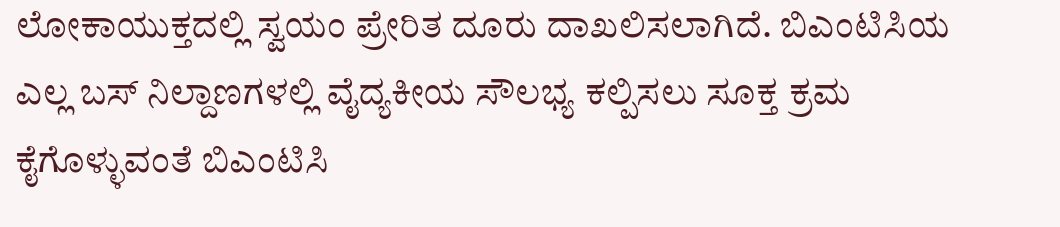ಲೋಕಾಯುಕ್ತದಲ್ಲಿ ಸ್ವಯಂ ಪ್ರೇರಿತ ದೂರು ದಾಖಲಿಸಲಾಗಿದೆ. ಬಿಎಂಟಿಸಿಯ ಎಲ್ಲ ಬಸ್‌ ನಿಲ್ದಾಣಗಳಲ್ಲಿ ವೈದ್ಯಕೀಯ ಸೌಲಭ್ಯ ಕಲ್ಪಿಸಲು ಸೂಕ್ತ ಕ್ರಮ ಕೈಗೊಳ್ಳುವಂತೆ ಬಿಎಂಟಿಸಿ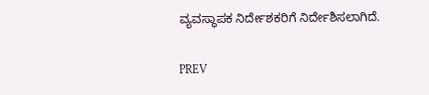ವ್ಯವಸ್ಥಾಪಕ ನಿರ್ದೇಶಕರಿಗೆ ನಿರ್ದೇಶಿಸಲಾಗಿದೆ.

PREV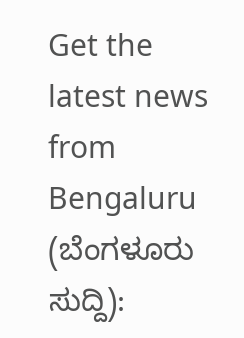Get the latest news from Bengaluru (ಬೆಂಗಳೂರು ಸುದ್ದಿ):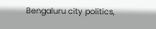Bengaluru city politics,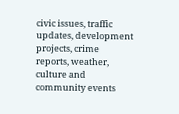civic issues, traffic updates, development projects, crime reports, weather, culture and community events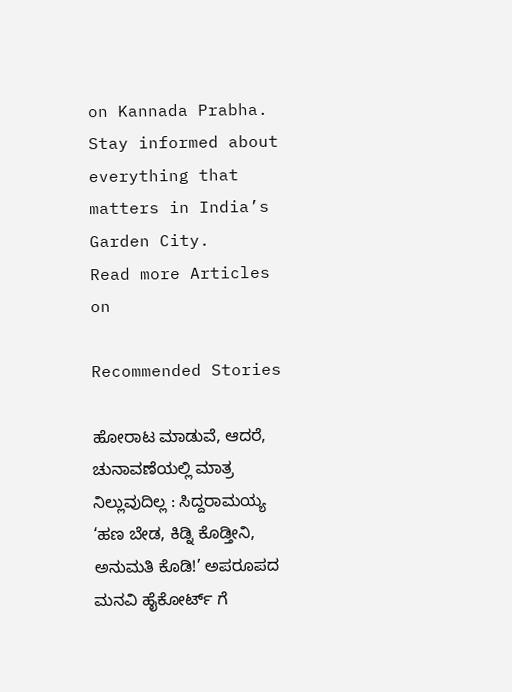on Kannada Prabha. Stay informed about everything that matters in India’s Garden City.
Read more Articles on

Recommended Stories

ಹೋರಾಟ ಮಾಡುವೆ, ಆದರೆ, ಚುನಾವಣೆಯಲ್ಲಿ ಮಾತ್ರ ನಿಲ್ಲುವುದಿಲ್ಲ : ಸಿದ್ದರಾಮಯ್ಯ
‘ಹಣ ಬೇಡ, ಕಿಡ್ನಿ ಕೊಡ್ತೀನಿ, ಅನುಮತಿ ಕೊಡಿ!’ ಅಪರೂಪದ ಮನವಿ ಹೈಕೋರ್ಟ್‌ ಗೆ